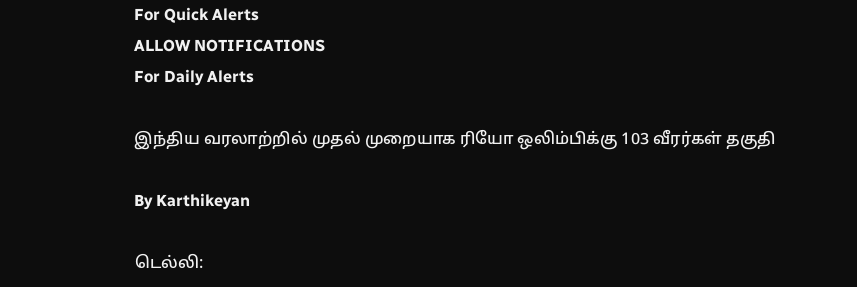For Quick Alerts
ALLOW NOTIFICATIONS
For Daily Alerts

இந்திய வரலாற்றில் முதல் முறையாக ரியோ ஒலிம்பிக்கு 103 வீரர்கள் தகுதி

By Karthikeyan

டெல்லி: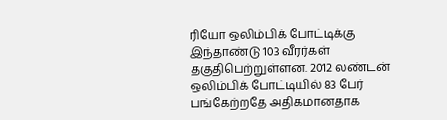ரியோ ஒலிம்பிக் போட்டிக்கு இந்தாண்டு 103 வீரர்கள் தகுதிபெற்றுள்ளன. 2012 லண்டன் ஒலிம்பிக் போட்டியில் 83 பேர் பங்கேற்றதே அதிகமானதாக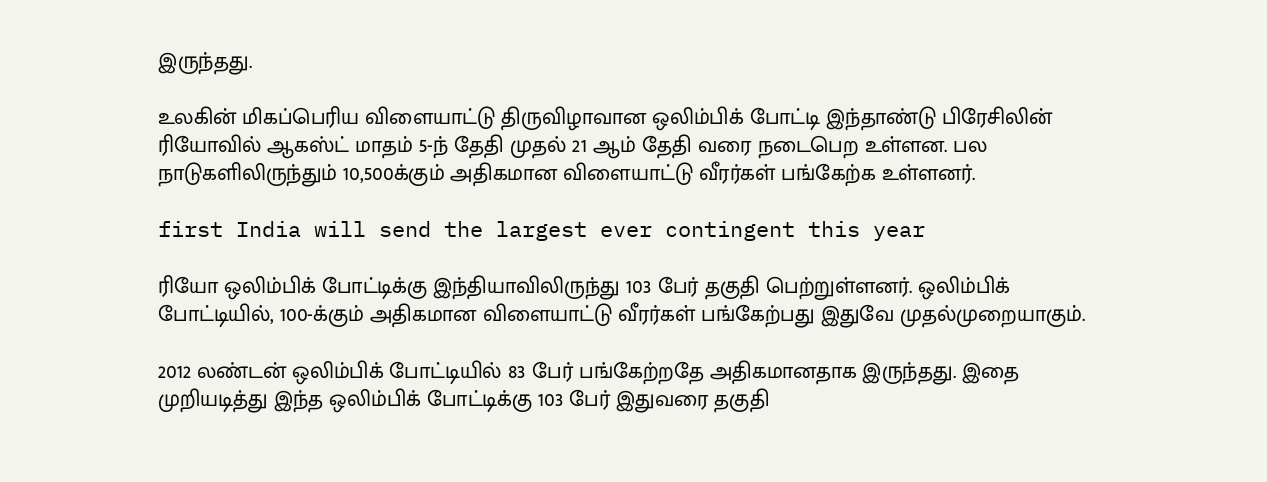இருந்தது.

உலகின் மிகப்பெரிய விளையாட்டு திருவிழாவான ஒலிம்பிக் போட்டி இந்தாண்டு பிரேசிலின் ரியோவில் ஆகஸ்ட் மாதம் 5-ந் தேதி முதல் 21 ஆம் தேதி வரை நடைபெற உள்ளன. பல நாடுகளிலிருந்தும் 10,500க்கும் அதிகமான விளையாட்டு வீரர்கள் பங்கேற்க உள்ளனர்.

first India will send the largest ever contingent this year

ரியோ ஒலிம்பிக் போட்டிக்கு இந்தியாவிலிருந்து 103 பேர் தகுதி பெற்றுள்ளனர். ஒலிம்பிக் போட்டியில், 100-க்கும் அதிகமான விளையாட்டு வீரர்கள் பங்கேற்பது இதுவே முதல்முறையாகும்.

2012 லண்டன் ஒலிம்பிக் போட்டியில் 83 பேர் பங்கேற்றதே அதிகமானதாக இருந்தது. இதை முறியடித்து இந்த ஒலிம்பிக் போட்டிக்கு 103 பேர் இதுவரை தகுதி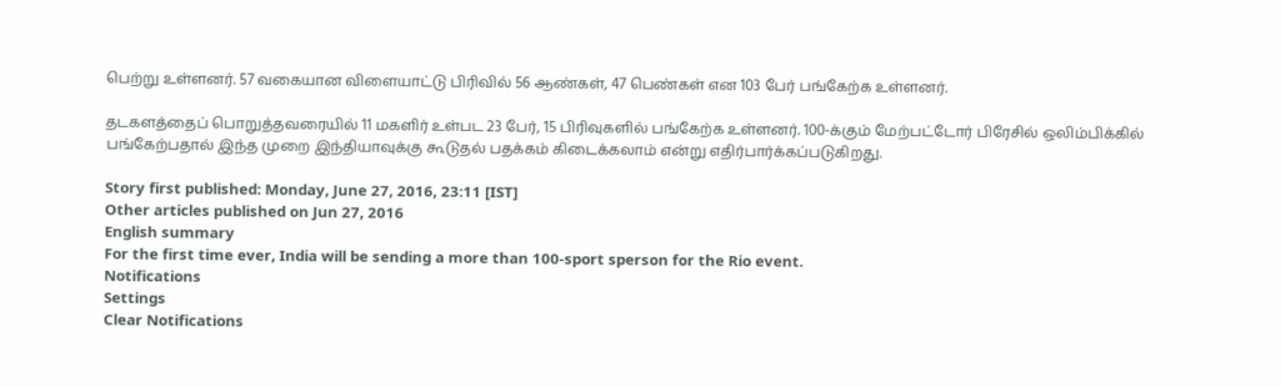பெற்று உள்ளனர். 57 வகையான விளையாட்டு பிரிவில் 56 ஆண்கள், 47 பெண்கள் என 103 பேர் பங்கேற்க உள்ளனர்.

தடகளத்தைப் பொறுத்தவரையில் 11 மகளிர் உள்பட 23 பேர், 15 பிரிவுகளில் பங்கேற்க உள்ளனர். 100-க்கும் மேற்பட்டோர் பிரேசில் ஒலிம்பிக்கில் பங்கேற்பதால் இந்த முறை இந்தியாவுக்கு கூடுதல் பதக்கம் கிடைக்கலாம் என்று எதிர்பார்க்கப்படுகிறது.

Story first published: Monday, June 27, 2016, 23:11 [IST]
Other articles published on Jun 27, 2016
English summary
For the first time ever, India will be sending a more than 100-sport sperson for the Rio event.
Notifications
Settings
Clear Notifications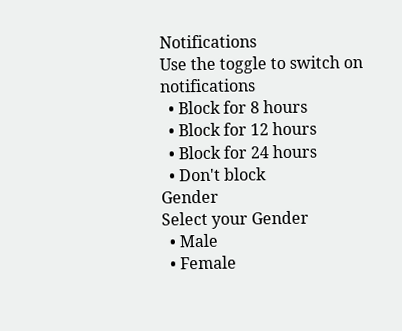Notifications
Use the toggle to switch on notifications
  • Block for 8 hours
  • Block for 12 hours
  • Block for 24 hours
  • Don't block
Gender
Select your Gender
  • Male
  • Female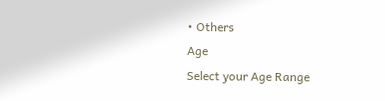• Others
Age
Select your Age Range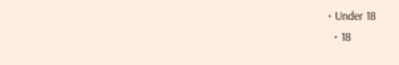• Under 18
  • 18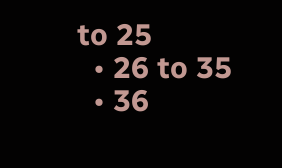to 25
  • 26 to 35
  • 36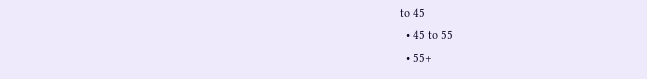to 45
  • 45 to 55
  • 55+